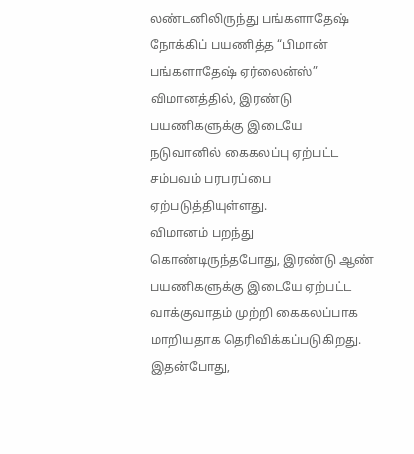லண்டனிலிருந்து பங்களாதேஷ் நோக்கிப் பயணித்த “பிமான் பங்களாதேஷ் ஏர்லைன்ஸ்” விமானத்தில், இரண்டு பயணிகளுக்கு இடையே நடுவானில் கைகலப்பு ஏற்பட்ட சம்பவம் பரபரப்பை ஏற்படுத்தியுள்ளது.
விமானம் பறந்து கொண்டிருந்தபோது, இரண்டு ஆண் பயணிகளுக்கு இடையே ஏற்பட்ட வாக்குவாதம் முற்றி கைகலப்பாக மாறியதாக தெரிவிக்கப்படுகிறது.
இதன்போது,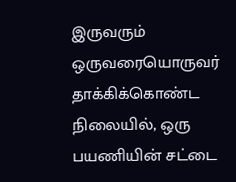இருவரும் ஒருவரையொருவர் தாக்கிக்கொண்ட நிலையில், ஒரு பயணியின் சட்டை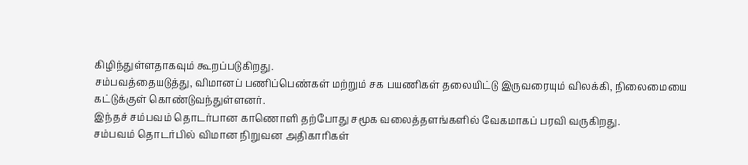கிழிந்துள்ளதாகவும் கூறப்படுகிறது.
சம்பவத்தையடுத்து, விமானப் பணிப்பெண்கள் மற்றும் சக பயணிகள் தலையிட்டு இருவரையும் விலக்கி, நிலைமையை கட்டுக்குள் கொண்டுவந்துள்ளனர்.
இந்தச் சம்பவம் தொடர்பான காணொளி தற்போது சமூக வலைத்தளங்களில் வேகமாகப் பரவி வருகிறது.
சம்பவம் தொடர்பில் விமான நிறுவன அதிகாரிகள்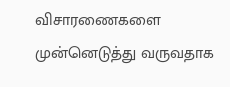விசாரணைகளை முன்னெடுத்து வருவதாக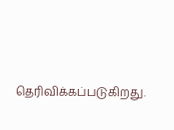தெரிவிக்கப்படுகிறது.